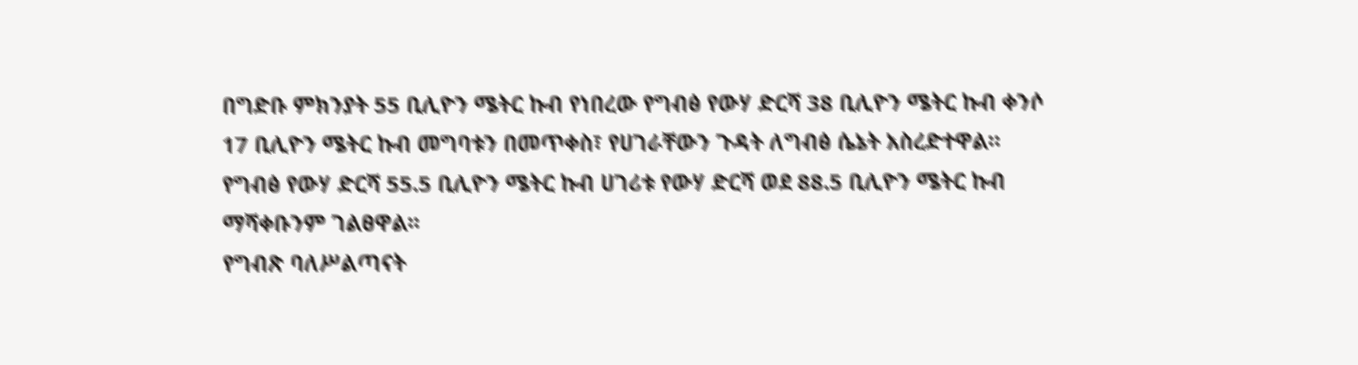በግድቡ ምክንያት 55 ቢሊዮን ሜትር ኩብ የነበረው የግብፅ የውሃ ድርሻ 38 ቢሊዮን ሜትር ኩብ ቀንሶ 17 ቢሊዮን ሜትር ኩብ መግባቱን በመጥቀስ፣ የሀገራቸውን ጉዳት ለግብፅ ሴኔት አስረድተዋል። የግብፅ የውሃ ድርሻ 55.5 ቢሊዮን ሜትር ኩብ ሀገሪቱ የውሃ ድርሻ ወደ 88.5 ቢሊዮን ሜትር ኩብ ማሻቀቡንም ገልፀዋል፡፡
የግብጽ ባለሥልጣናት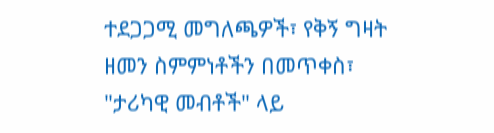ተደጋጋሚ መግለጫዎች፣ የቅኝ ግዛት ዘመን ስምምነቶችን በመጥቀስ፣ "ታሪካዊ መብቶች" ላይ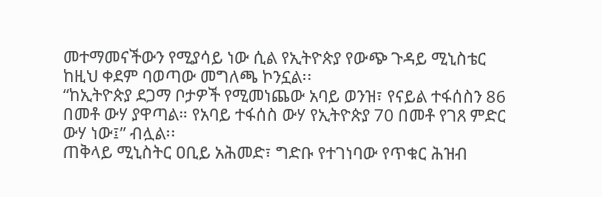መተማመናችውን የሚያሳይ ነው ሲል የኢትዮጵያ የውጭ ጉዳይ ሚኒስቴር ከዚህ ቀደም ባወጣው መግለጫ ኮንኗል፡፡
“ከኢትዮጵያ ደጋማ ቦታዎች የሚመነጨው አባይ ወንዝ፣ የናይል ተፋሰስን 86 በመቶ ውሃ ያዋጣል። የአባይ ተፋሰስ ውሃ የኢትዮጵያ 70 በመቶ የገጸ ምድር ውሃ ነው፤” ብሏል፡፡
ጠቅላይ ሚኒስትር ዐቢይ አሕመድ፣ ግድቡ የተገነባው የጥቁር ሕዝብ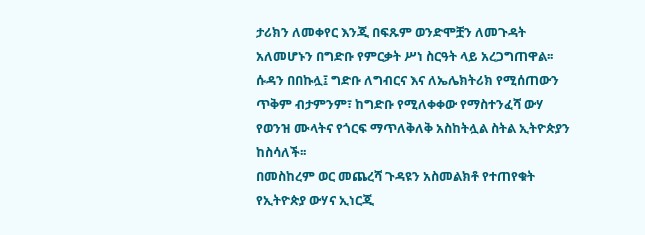ታሪክን ለመቀየር እንጂ በፍጹም ወንድሞቿን ለመጉዳት አለመሆኑን በግድቡ የምርቃት ሥነ ስርዓት ላይ አረጋግጠዋል፡፡
ሱዳን በበኩሏ፤ ግድቡ ለግብርና እና ለኤሌክትሪክ የሚሰጠውን ጥቅም ብታምንም፣ ከግድቡ የሚለቀቀው የማስተንፈሻ ውሃ የወንዝ ሙላትና የጎርፍ ማጥለቅለቅ አስከትሏል ስትል ኢትዮጵያን ከስሳለች፡፡
በመስከረም ወር መጨረሻ ጉዳዩን አስመልክቶ የተጠየቁት የኢትዮጵያ ውሃና ኢነርጂ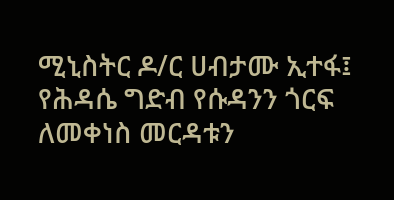ሚኒስትር ዶ/ር ሀብታሙ ኢተፋ፤ የሕዳሴ ግድብ የሱዳንን ጎርፍ ለመቀነስ መርዳቱን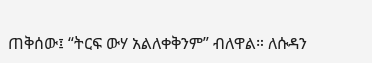ጠቅሰው፤ “ትርፍ ውሃ አልለቀቅንም” ብለዋል። ለሱዳን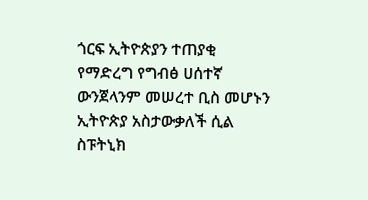ጎርፍ ኢትዮጵያን ተጠያቂ የማድረግ የግብፅ ሀሰተኛ ውንጀላንም መሠረተ ቢስ መሆኑን ኢትዮጵያ አስታውቃለች ሲል ስፑትኒክ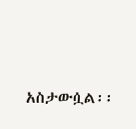አስታውሷል፡፡